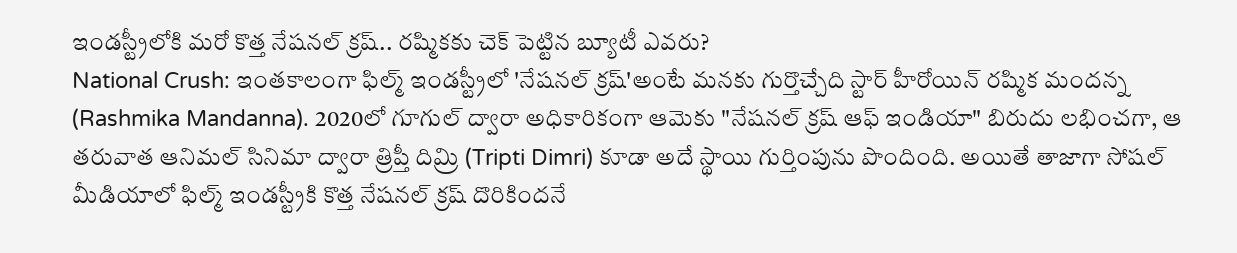ఇండస్ట్రీలోకి మరో కొత్త నేషనల్ క్రష్.. రష్మికకు చెక్ పెట్టిన బ్యూటీ ఎవరు?
National Crush: ఇంతకాలంగా ఫిల్మ్ ఇండస్ట్రీలో 'నేషనల్ క్రష్'అంటే మనకు గుర్తొచ్చేది స్టార్ హీరోయిన్ రష్మిక మందన్న (Rashmika Mandanna). 2020లో గూగుల్ ద్వారా అధికారికంగా ఆమెకు "నేషనల్ క్రష్ ఆఫ్ ఇండియా" బిరుదు లభించగా, ఆ తరువాత ఆనిమల్ సినిమా ద్వారా త్రిప్తీ దిమ్రి (Tripti Dimri) కూడా అదే స్థాయి గుర్తింపును పొందింది. అయితే తాజాగా సోషల్ మీడియాలో ఫిల్మ్ ఇండస్ట్రీకి కొత్త నేషనల్ క్రష్ దొరికిందనే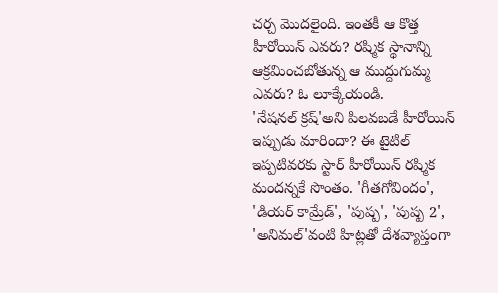చర్చ మొదలైంది. ఇంతకీ ఆ కొత్త హీరోయిన్ ఎవరు? రష్మిక స్థానాన్ని ఆక్రమించబోతున్న ఆ ముద్దుగుమ్మ ఎవరు? ఓ లూక్కేయండి.
'నేషనల్ క్రష్'అని పిలవబడే హీరోయిన్ ఇప్పుడు మారిందా? ఈ టైటిల్ ఇప్పటివరకు స్టార్ హీరోయిన్ రష్మిక మందన్నకే సొంతం. 'గీతగోవిందం', 'డియర్ కామ్రేడ్', 'పుష్ప', 'పుష్ప 2', 'అనిమల్'వంటి హిట్లతో దేశవ్యాప్తంగా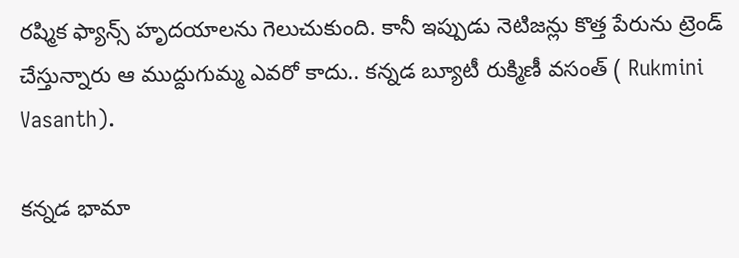రష్మిక ఫ్యాన్స్ హృదయాలను గెలుచుకుంది. కానీ ఇప్పుడు నెటిజన్లు కొత్త పేరును ట్రెండ్ చేస్తున్నారు ఆ ముద్దుగుమ్మ ఎవరో కాదు.. కన్నడ బ్యూటీ రుక్మిణీ వసంత్ ( Rukmini Vasanth).

కన్నడ భామా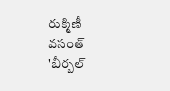రుక్మిణీ వసంత్ 'బీర్బల్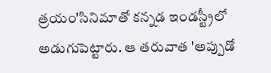త్రయం'సినిమాతో కన్నడ ఇండస్ట్రీలో అడుగుపెట్టారు. ఆ తరువాత 'అప్పుడో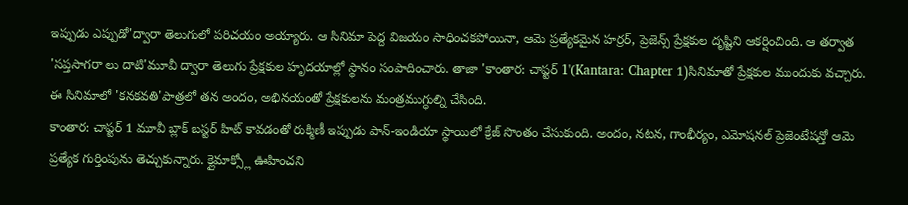ఇప్పుడు ఎప్పుడో'ద్వారా తెలుగులో పరిచయం అయ్యారు. ఆ సినిమా పెద్ద విజయం సాధించకపోయినా, ఆమె ప్రత్యేకమైన హర్రర్, ప్రెజెన్స్ ప్రేక్షకుల దృష్టిని ఆకర్షించింది. ఆ తర్వాత 'సప్తసాగరా లు దాటి'మూవీ ద్వారా తెలుగు ప్రేక్షకుల హృదయాల్లో స్థానం సంపాదించారు. తాజా 'కాంతార: చాప్టర్ 1'(Kantara: Chapter 1)సినిమాతో ప్రేక్షకుల ముందుకు వచ్చారు. ఈ సినిమాలో 'కనకవతి'పాత్రలో తన అందం, అభినయంతో ప్రేక్షకులను మంత్రముగ్ధుల్ని చేసింది.
కాంతార: చాప్టర్ 1 మూవీ బ్లాక్ బస్టర్ హిట్ కావడంతో రుక్మిణీ ఇప్పుడు పాన్-ఇండియా స్థాయిలో క్రేజ్ సొంతం చేసుకుంది. అందం, నటన, గాంభీర్యం, ఎమోషనల్ ప్రెజెంటేషన్తో ఆమె ప్రత్యేక గుర్తింపును తెచ్చుకున్నారు. క్లైమాక్స్లో ఊహించని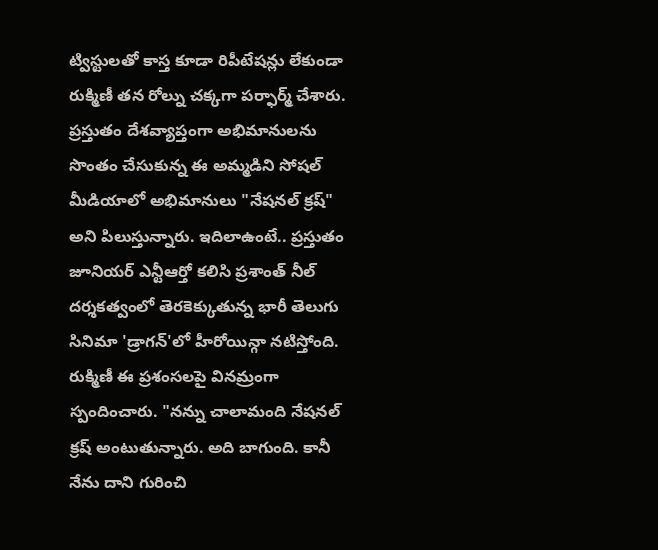ట్విస్టులతో కాస్త కూడా రిపీటేషన్లు లేకుండా రుక్మిణీ తన రోల్ను చక్కగా పర్ఫార్మ్ చేశారు. ప్రస్తుతం దేశవ్యాప్తంగా అభిమానులను సొంతం చేసుకున్న ఈ అమ్మడిని సోషల్ మీడియాలో అభిమానులు "నేషనల్ క్రష్" అని పిలుస్తున్నారు. ఇదిలాఉంటే.. ప్రస్తుతం జూనియర్ ఎన్టీఆర్తో కలిసి ప్రశాంత్ నీల్ దర్శకత్వంలో తెరకెక్కుతున్న భారీ తెలుగు సినిమా 'డ్రాగన్'లో హీరోయిన్గా నటిస్తోంది.
రుక్మిణీ ఈ ప్రశంసలపై వినమ్రంగా స్పందించారు. "నన్ను చాలామంది నేషనల్ క్రష్ అంటుతున్నారు. అది బాగుంది. కానీ నేను దాని గురించి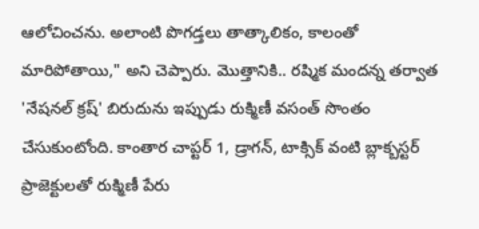ఆలోచించను. అలాంటి పొగడ్తలు తాత్కాలికం, కాలంతో మారిపోతాయి," అని చెప్పారు. మొత్తానికి.. రష్మిక మందన్న తర్వాత 'నేషనల్ క్రష్' బిరుదును ఇప్పుడు రుక్మిణీ వసంత్ సొంతం చేసుకుంటోంది. కాంతార చాప్టర్ 1, డ్రాగన్, టాక్సిక్ వంటి బ్లాక్బస్టర్ ప్రాజెక్టులతో రుక్మిణీ పేరు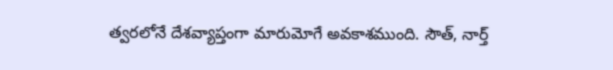త్వరలోనే దేశవ్యాప్తంగా మారుమోగే అవకాశముంది. సౌత్, నార్త్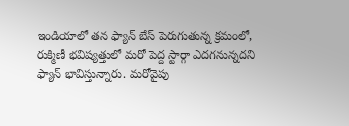ఇండియాలో తన ఫ్యాన్ బేస్ పెరుగుతున్న క్రమంలో, రుక్మిణీ భవిష్యత్తులో మరో పెద్ద స్టార్గా ఎదగనున్నదని ఫ్యాన్ భావిస్తున్నారు. మరోవైపు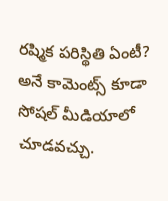రష్మిక పరిస్థితి ఏంటీ? అనే కామెంట్స్ కూడా సోషల్ మీడియాలో చూడవచ్చు.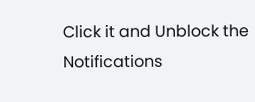Click it and Unblock the Notifications